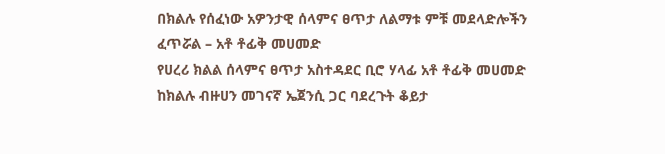በክልሉ የሰፈነው አዎንታዊ ሰላምና ፀጥታ ለልማቱ ምቹ መደላድሎችን ፈጥሯል – አቶ ቶፊቅ መሀመድ
የሀረሪ ክልል ሰላምና ፀጥታ አስተዳደር ቢሮ ሃላፊ አቶ ቶፊቅ መሀመድ ከክልሉ ብዙሀን መገናኛ ኤጀንሲ ጋር ባደረጉት ቆይታ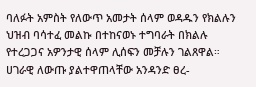ባለፉት አምስት የለውጥ አመታት ሰላም ወዳዱን የክልሉን ህዝብ ባሳተፈ መልኩ በተከናወኑ ተግባራት በክልሉ የተረጋጋና አዎንታዊ ሰላም ሊሰፍን መቻሉን ገልጸዋል። ሀገራዊ ለውጡ ያልተዋጠላቸው አንዳንድ ፀረ-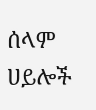ሰላም ሀይሎች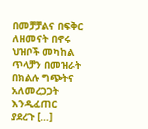በመቻቻልና በፍቅር ለዘመናት በኖሩ ህዝቦች መካከል ጥላቻን በመዝራት በክልሉ ግጭትና አለመረጋጋት እንዲፈጠር ያደረጉ […]